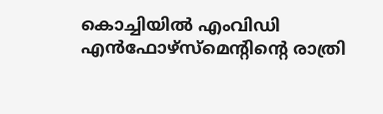കൊച്ചിയില്‍ എംവിഡി എന്‍ഫോഴ്സ്‌മെന്റിന്റെ രാത്രി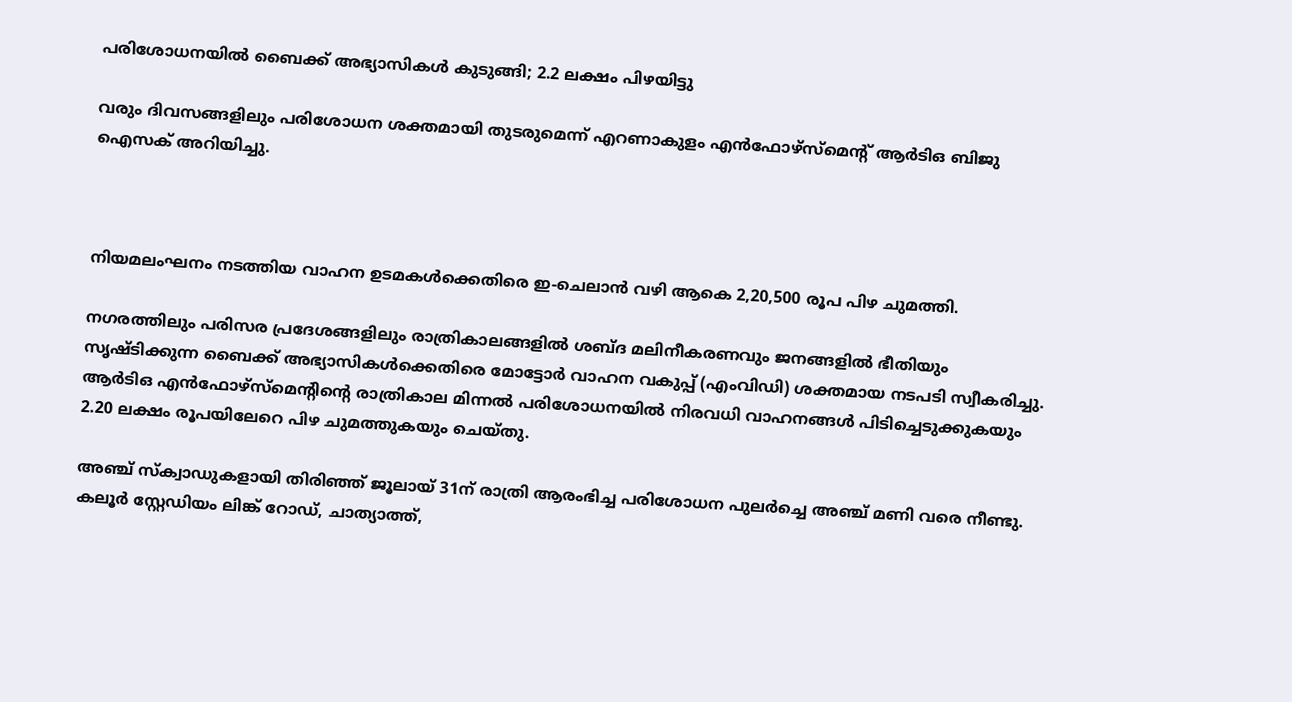പരിശോധനയില്‍ ബൈക്ക് അഭ്യാസികള്‍ കുടുങ്ങി; 2.2 ലക്ഷം പിഴയിട്ടു

വരും ദിവസങ്ങളിലും പരിശോധന ശക്തമായി തുടരുമെന്ന് എറണാകുളം എന്‍ഫോഴ്സ്മെന്റ് ആര്‍ടിഒ ബിജു ഐസക് അറിയിച്ചു.



നിയമലംഘനം നടത്തിയ വാഹന ഉടമകള്‍ക്കെതിരെ ഇ-ചെലാന്‍ വഴി ആകെ 2,20,500 രൂപ പിഴ ചുമത്തി.

നഗരത്തിലും പരിസര പ്രദേശങ്ങളിലും രാത്രികാലങ്ങളില്‍ ശബ്ദ മലിനീകരണവും ജനങ്ങളില്‍ ഭീതിയും സൃഷ്ടിക്കുന്ന ബൈക്ക് അഭ്യാസികള്‍ക്കെതിരെ മോട്ടോര്‍ വാഹന വകുപ്പ് (എംവിഡി) ശക്തമായ നടപടി സ്വീകരിച്ചു. ആര്‍ടിഒ എന്‍ഫോഴ്സ്മെന്റിന്റെ രാത്രികാല മിന്നല്‍ പരിശോധനയില്‍ നിരവധി വാഹനങ്ങള്‍ പിടിച്ചെടുക്കുകയും 2.20 ലക്ഷം രൂപയിലേറെ പിഴ ചുമത്തുകയും ചെയ്തു.

അഞ്ച് സ്‌ക്വാഡുകളായി തിരിഞ്ഞ് ജൂലായ് 31ന് രാത്രി ആരംഭിച്ച പരിശോധന പുലര്‍ച്ചെ അഞ്ച് മണി വരെ നീണ്ടു. കലൂര്‍ സ്റ്റേഡിയം ലിങ്ക് റോഡ്, ചാത്യാത്ത്,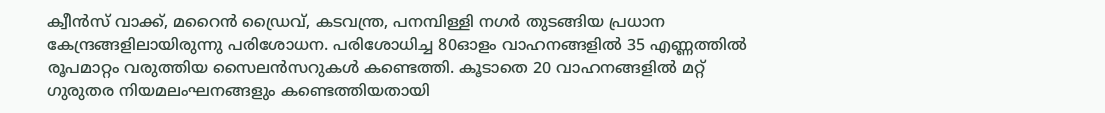ക്വീന്‍സ് വാക്ക്, മറൈന്‍ ഡ്രൈവ്, കടവന്ത്ര, പനമ്പിള്ളി നഗര്‍ തുടങ്ങിയ പ്രധാന കേന്ദ്രങ്ങളിലായിരുന്നു പരിശോധന. പരിശോധിച്ച 80ഓളം വാഹനങ്ങളില്‍ 35 എണ്ണത്തില്‍ രൂപമാറ്റം വരുത്തിയ സൈലന്‍സറുകള്‍ കണ്ടെത്തി. കൂടാതെ 20 വാഹനങ്ങളില്‍ മറ്റ് ഗുരുതര നിയമലംഘനങ്ങളും കണ്ടെത്തിയതായി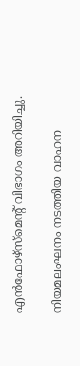എന്‍ഫോഴ്സ്മെന്റ് വിഭാഗം അറിയിച്ചു.

നിയമലംഘനം നടത്തിയ വാഹന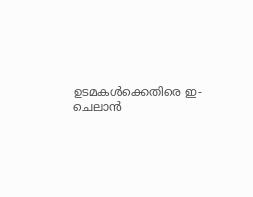ഉടമകള്‍ക്കെതിരെ ഇ-ചെലാന്‍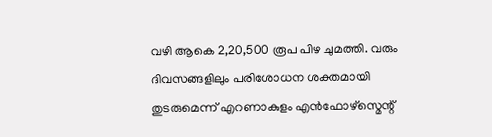വഴി ആകെ 2,20,500 രൂപ പിഴ ചുമത്തി. വരും ദിവസങ്ങളിലും പരിശോധന ശക്തമായി തുടരുമെന്ന് എറണാകുളം എന്‍ഫോഴ്സ്മെന്റ്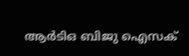ആര്‍ടിഒ ബിജു ഐസക്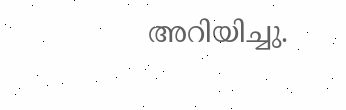അറിയിച്ചു.